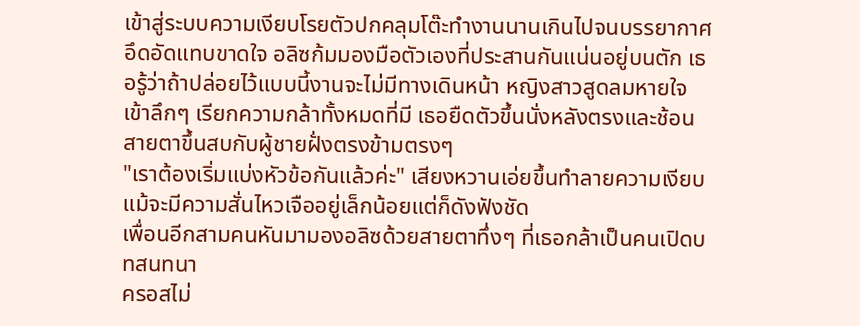เข้าสู่ระบบความเงียบโรยตัวปกคลุมโต๊ะทำงานนานเกินไปจนบรรยากาศอึดอัดแทบขาดใจ อลิซก้มมองมือตัวเองที่ประสานกันแน่นอยู่บนตัก เธอรู้ว่าถ้าปล่อยไว้แบบนี้งานจะไม่มีทางเดินหน้า หญิงสาวสูดลมหายใจเข้าลึกๆ เรียกความกล้าทั้งหมดที่มี เธอยืดตัวขึ้นนั่งหลังตรงและช้อนสายตาขึ้นสบกับผู้ชายฝั่งตรงข้ามตรงๆ
"เราต้องเริ่มแบ่งหัวข้อกันแล้วค่ะ" เสียงหวานเอ่ยขึ้นทำลายความเงียบ แม้จะมีความสั่นไหวเจืออยู่เล็กน้อยแต่ก็ดังฟังชัด
เพื่อนอีกสามคนหันมามองอลิซด้วยสายตาทึ่งๆ ที่เธอกล้าเป็นคนเปิดบทสนทนา
ครอสไม่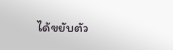ได้ขยับตัว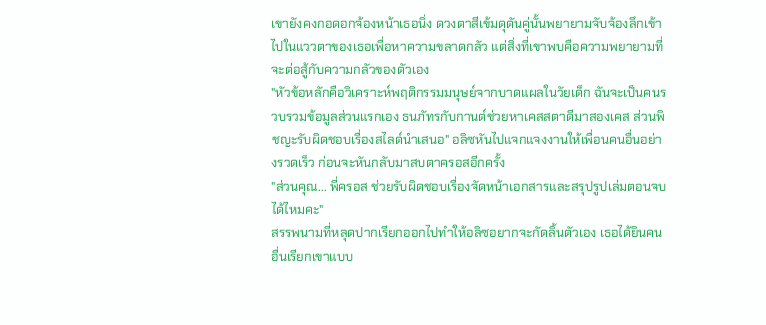เขายังคงกอดอกจ้องหน้าเธอนิ่ง ดวงตาสีเข้มดุดันคู่นั้นพยายามจับจ้องลึกเข้าไปในแววตาของเธอเพื่อหาความขลาดกลัว แต่สิ่งที่เขาพบคือความพยายามที่จะต่อสู้กับความกลัวของตัวเอง
"หัวข้อหลักคือวิเคราะห์พฤติกรรมมนุษย์จากบาดแผลในวัยเด็ก ฉันจะเป็นคนรวบรวมข้อมูลส่วนแรกเอง ธนภัทรกับกานต์ช่วยหาเคสสตาดีมาสองเคส ส่วนพิชญะรับผิดชอบเรื่องสไลด์นำเสนอ" อลิซหันไปแจกแจงงานให้เพื่อนคนอื่นอย่างรวดเร็ว ก่อนจะหันกลับมาสบตาครอสอีกครั้ง
"ส่วนคุณ... พี่ครอส ช่วยรับผิดชอบเรื่องจัดหน้าเอกสารและสรุปรูปเล่มตอนจบได้ไหมคะ"
สรรพนามที่หลุดปากเรียกออกไปทำให้อลิซอยากจะกัดลิ้นตัวเอง เธอได้ยินคนอื่นเรียกเขาแบบ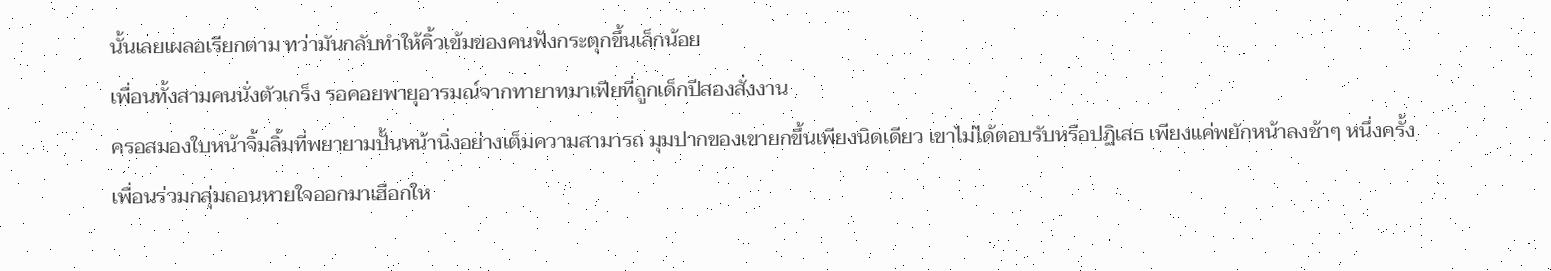นั้นเลยเผลอเรียกตาม ทว่ามันกลับทำให้คิ้วเข้มของคนฟังกระตุกขึ้นเล็กน้อย
เพื่อนทั้งสามคนนั่งตัวเกร็ง รอคอยพายุอารมณ์จากทายาทมาเฟียที่ถูกเด็กปีสองสั่งงาน
ครอสมองใบหน้าจิ้มลิ้มที่พยายามปั้นหน้านิ่งอย่างเต็มความสามารถ มุมปากของเขายกขึ้นเพียงนิดเดียว เขาไม่ได้ตอบรับหรือปฏิเสธ เพียงแค่พยักหน้าลงช้าๆ หนึ่งครั้ง
เพื่อนร่วมกลุ่มถอนหายใจออกมาเฮือกให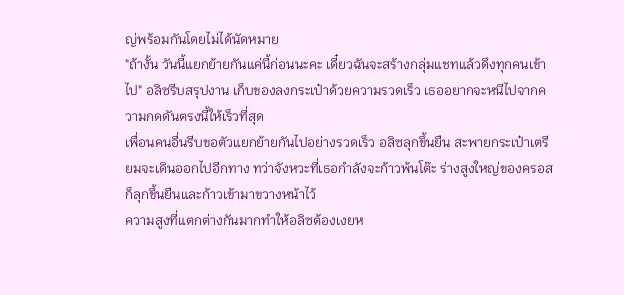ญ่พร้อมกันโดยไม่ได้นัดหมาย
"ถ้างั้น วันนี้แยกย้ายกันแค่นี้ก่อนนะคะ เดี๋ยวฉันจะสร้างกลุ่มแชทแล้วดึงทุกคนเข้าไป" อลิซรีบสรุปงาน เก็บของลงกระเป๋าด้วยความรวดเร็ว เธออยากจะหนีไปจากความกดดันตรงนี้ให้เร็วที่สุด
เพื่อนคนอื่นรีบขอตัวแยกย้ายกันไปอย่างรวดเร็ว อลิซลุกขึ้นยืน สะพายกระเป๋าเตรียมจะเดินออกไปอีกทาง ทว่าจังหวะที่เธอกำลังจะก้าวพ้นโต๊ะ ร่างสูงใหญ่ของครอสก็ลุกขึ้นยืนและก้าวเข้ามาขวางหน้าไว้
ความสูงที่แตกต่างกันมากทำให้อลิซต้องเงยห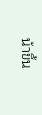น้าขึ้น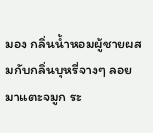มอง กลิ่นน้ำหอมผู้ชายผสมกับกลิ่นบุหรี่จางๆ ลอยมาแตะจมูก ระ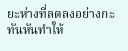ยะห่างที่ลดลงอย่างกะทันหันทำให้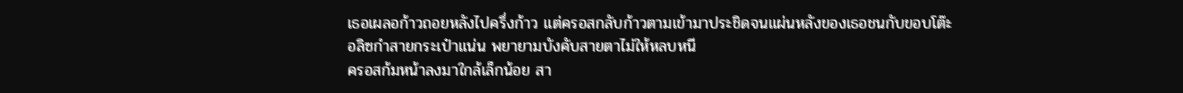เธอเผลอก้าวถอยหลังไปครึ่งก้าว แต่ครอสกลับก้าวตามเข้ามาประชิดจนแผ่นหลังของเธอชนกับขอบโต๊ะ
อลิซกำสายกระเป๋าแน่น พยายามบังคับสายตาไม่ให้หลบหนี
ครอสก้มหน้าลงมาใกล้เล็กน้อย สา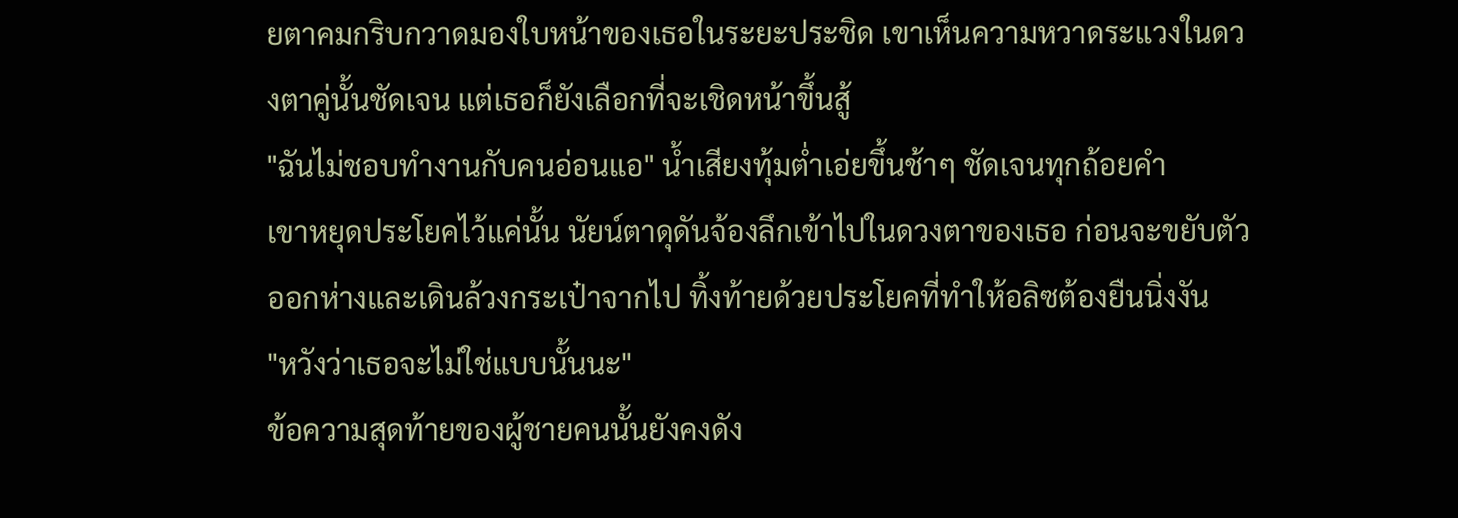ยตาคมกริบกวาดมองใบหน้าของเธอในระยะประชิด เขาเห็นความหวาดระแวงในดวงตาคู่นั้นชัดเจน แต่เธอก็ยังเลือกที่จะเชิดหน้าขึ้นสู้
"ฉันไม่ชอบทำงานกับคนอ่อนแอ" น้ำเสียงทุ้มต่ำเอ่ยขึ้นช้าๆ ชัดเจนทุกถ้อยคำ
เขาหยุดประโยคไว้แค่นั้น นัยน์ตาดุดันจ้องลึกเข้าไปในดวงตาของเธอ ก่อนจะขยับตัวออกห่างและเดินล้วงกระเป๋าจากไป ทิ้งท้ายด้วยประโยคที่ทำให้อลิซต้องยืนนิ่งงัน
"หวังว่าเธอจะไม่ใช่แบบนั้นนะ"
ข้อความสุดท้ายของผู้ชายคนนั้นยังคงดัง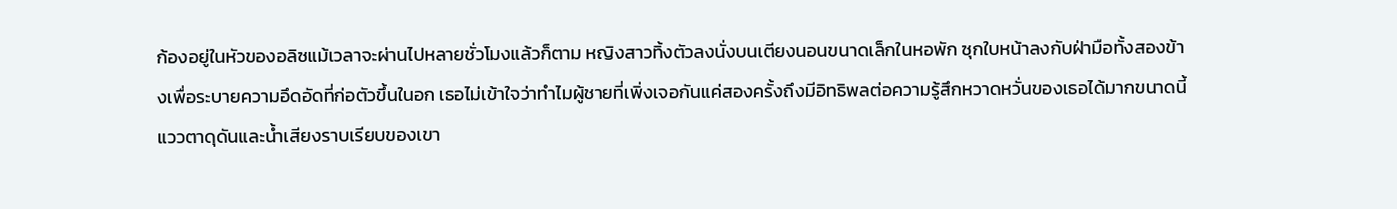ก้องอยู่ในหัวของอลิซแม้เวลาจะผ่านไปหลายชั่วโมงแล้วก็ตาม หญิงสาวทิ้งตัวลงนั่งบนเตียงนอนขนาดเล็กในหอพัก ซุกใบหน้าลงกับฝ่ามือทั้งสองข้างเพื่อระบายความอึดอัดที่ก่อตัวขึ้นในอก เธอไม่เข้าใจว่าทำไมผู้ชายที่เพิ่งเจอกันแค่สองครั้งถึงมีอิทธิพลต่อความรู้สึกหวาดหวั่นของเธอได้มากขนาดนี้ แววตาดุดันและน้ำเสียงราบเรียบของเขา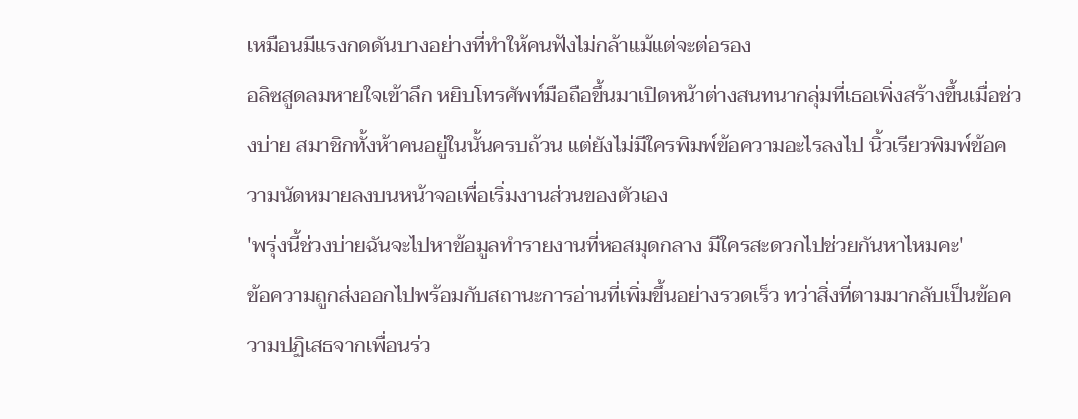เหมือนมีแรงกดดันบางอย่างที่ทำให้คนฟังไม่กล้าแม้แต่จะต่อรอง
อลิซสูดลมหายใจเข้าลึก หยิบโทรศัพท์มือถือขึ้นมาเปิดหน้าต่างสนทนากลุ่มที่เธอเพิ่งสร้างขึ้นเมื่อช่วงบ่าย สมาชิกทั้งห้าคนอยู่ในนั้นครบถ้วน แต่ยังไม่มีใครพิมพ์ข้อความอะไรลงไป นิ้วเรียวพิมพ์ข้อความนัดหมายลงบนหน้าจอเพื่อเริ่มงานส่วนของตัวเอง
'พรุ่งนี้ช่วงบ่ายฉันจะไปหาข้อมูลทำรายงานที่หอสมุดกลาง มีใครสะดวกไปช่วยกันหาไหมคะ'
ข้อความถูกส่งออกไปพร้อมกับสถานะการอ่านที่เพิ่มขึ้นอย่างรวดเร็ว ทว่าสิ่งที่ตามมากลับเป็นข้อความปฏิเสธจากเพื่อนร่ว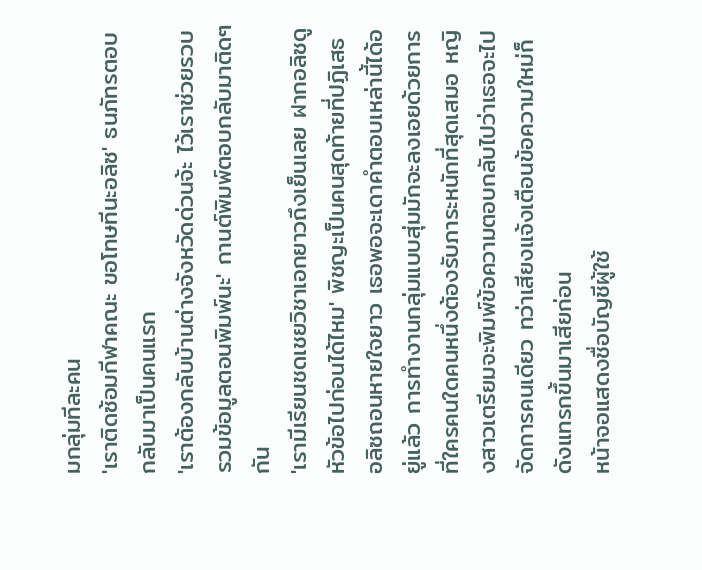มกลุ่มทีละคน
'เราติดซ้อมกีฬาคณะ ขอโทษทีนะอลิซ' ธนภัทรตอบกลับมาเป็นคนแรก
'เราต้องกลับบ้านต่างจังหวัดด่วนจ้ะ ไว้เราช่วยรวบรวมข้อมูลตอนพิมพ์นะ' กานต์พิมพ์ตอบกลับมาติดๆ กัน
'เรามีเรียนชดเชยวิชาเอกยาวถึงเย็นเลย ฝากอลิซดูหัวข้อไปก่อนได้ไหม' พิชญะเป็นคนสุดท้ายที่ปฏิเสธ
อลิซถอนหายใจยาว เธอพอจะเดาคำตอบเหล่านี้ได้อยู่แล้ว การทำงานกลุ่มแบบสุ่มมักจะลงเอยด้วยการที่ใครคนใดคนหนึ่งต้องรับภาระหนักที่สุดเสมอ หญิงสาวเตรียมจะพิมพ์ข้อความตอบกลับไปว่าเธอจะไปจัดการคนเดียว ทว่าเสียงแจ้งเตือนข้อความใหม่ก็ดังแทรกขึ้นมาเสียก่อน
หน้าจอแสดงชื่อบัญชีผู้ใช้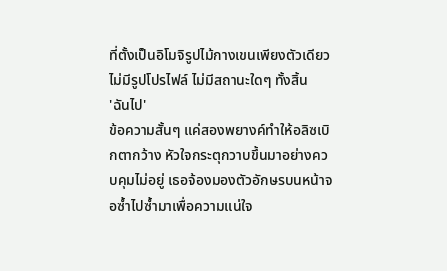ที่ตั้งเป็นอิโมจิรูปไม้กางเขนเพียงตัวเดียว ไม่มีรูปโปรไฟล์ ไม่มีสถานะใดๆ ทั้งสิ้น
'ฉันไป'
ข้อความสั้นๆ แค่สองพยางค์ทำให้อลิซเบิกตากว้าง หัวใจกระตุกวาบขึ้นมาอย่างควบคุมไม่อยู่ เธอจ้องมองตัวอักษรบนหน้าจอซ้ำไปซ้ำมาเพื่อความแน่ใจ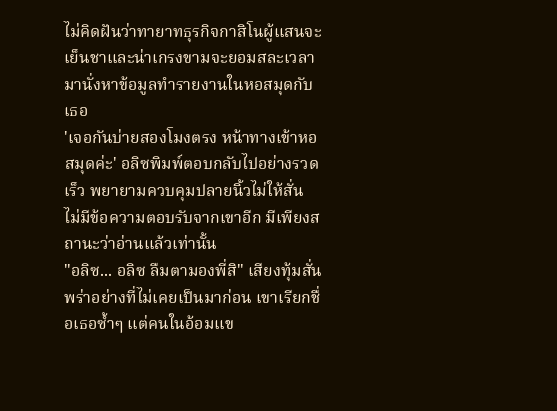ไม่คิดฝันว่าทายาทธุรกิจกาสิโนผู้แสนจะเย็นชาและน่าเกรงขามจะยอมสละเวลามานั่งหาข้อมูลทำรายงานในหอสมุดกับเธอ
'เจอกันบ่ายสองโมงตรง หน้าทางเข้าหอสมุดค่ะ' อลิซพิมพ์ตอบกลับไปอย่างรวดเร็ว พยายามควบคุมปลายนิ้วไม่ให้สั่น
ไม่มีข้อความตอบรับจากเขาอีก มีเพียงสถานะว่าอ่านแล้วเท่านั้น
"อลิซ... อลิซ ลืมตามองพี่สิ" เสียงทุ้มสั่นพร่าอย่างที่ไม่เคยเป็นมาก่อน เขาเรียกชื่อเธอซ้ำๆ แต่คนในอ้อมแข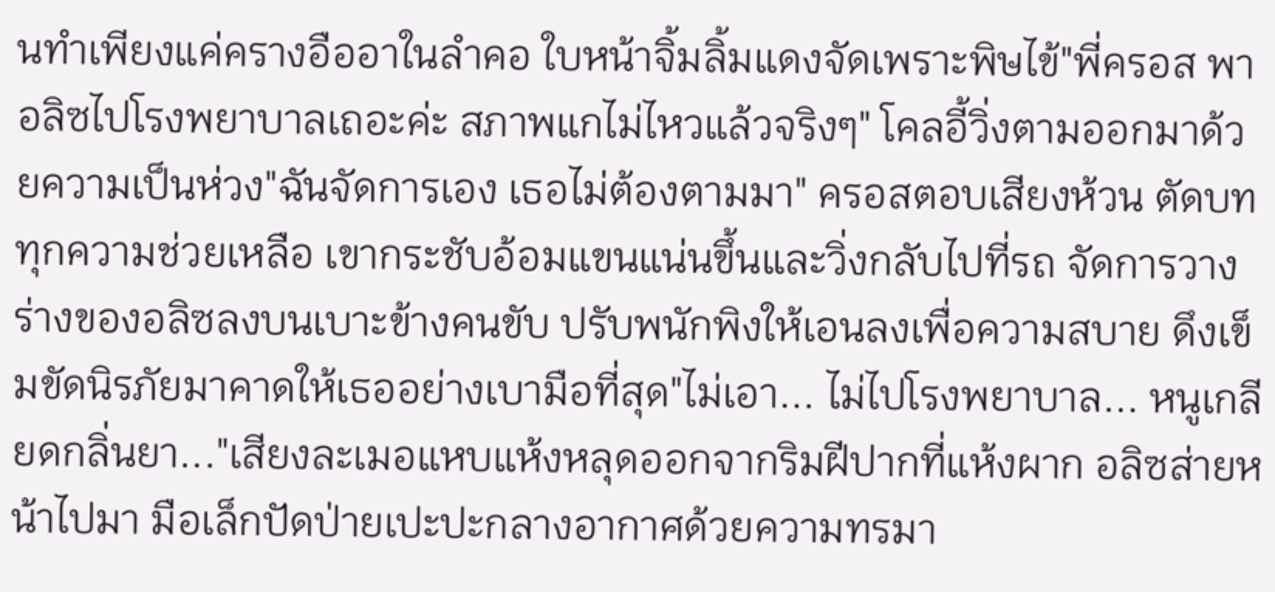นทำเพียงแค่ครางอืออาในลำคอ ใบหน้าจิ้มลิ้มแดงจัดเพราะพิษไข้"พี่ครอส พาอลิซไปโรงพยาบาลเถอะค่ะ สภาพแกไม่ไหวแล้วจริงๆ" โคลอี้วิ่งตามออกมาด้วยความเป็นห่วง"ฉันจัดการเอง เธอไม่ต้องตามมา" ครอสตอบเสียงห้วน ตัดบททุกความช่วยเหลือ เขากระชับอ้อมแขนแน่นขึ้นและวิ่งกลับไปที่รถ จัดการวางร่างของอลิซลงบนเบาะข้างคนขับ ปรับพนักพิงให้เอนลงเพื่อความสบาย ดึงเข็มขัดนิรภัยมาคาดให้เธออย่างเบามือที่สุด"ไม่เอา... ไม่ไปโรงพยาบาล... หนูเกลียดกลิ่นยา..."เสียงละเมอแหบแห้งหลุดออกจากริมฝีปากที่แห้งผาก อลิซส่ายหน้าไปมา มือเล็กปัดป่ายเปะปะกลางอากาศด้วยความทรมา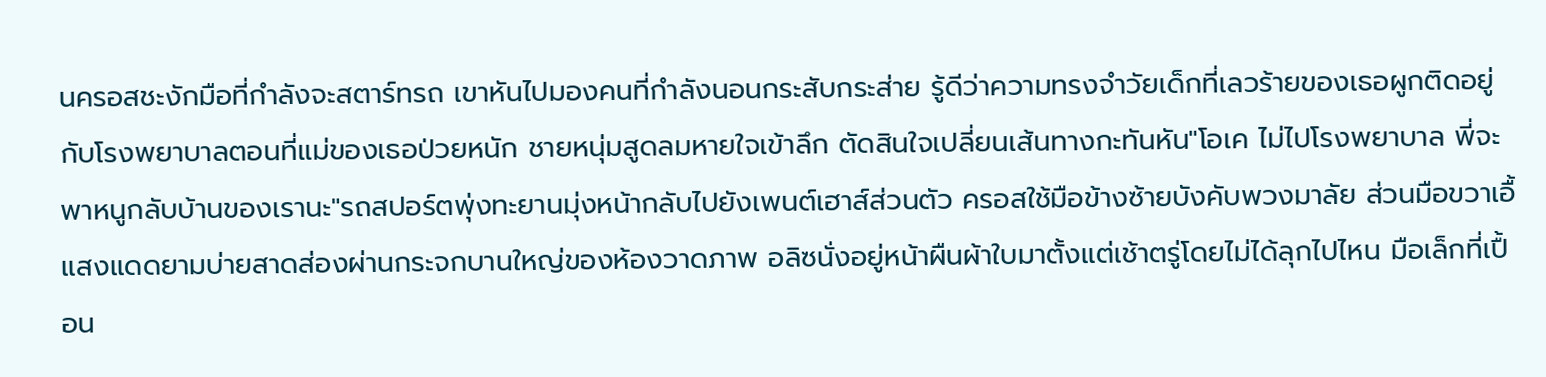นครอสชะงักมือที่กำลังจะสตาร์ทรถ เขาหันไปมองคนที่กำลังนอนกระสับกระส่าย รู้ดีว่าความทรงจำวัยเด็กที่เลวร้ายของเธอผูกติดอยู่กับโรงพยาบาลตอนที่แม่ของเธอป่วยหนัก ชายหนุ่มสูดลมหายใจเข้าลึก ตัดสินใจเปลี่ยนเส้นทางกะทันหัน"โอเค ไม่ไปโรงพยาบาล พี่จะพาหนูกลับบ้านของเรานะ"รถสปอร์ตพุ่งทะยานมุ่งหน้ากลับไปยังเพนต์เฮาส์ส่วนตัว ครอสใช้มือข้างซ้ายบังคับพวงมาลัย ส่วนมือขวาเอื้
แสงแดดยามบ่ายสาดส่องผ่านกระจกบานใหญ่ของห้องวาดภาพ อลิซนั่งอยู่หน้าผืนผ้าใบมาตั้งแต่เช้าตรู่โดยไม่ได้ลุกไปไหน มือเล็กที่เปื้อน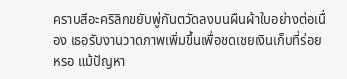คราบสีอะคริลิกขยับพู่กันตวัดลงบนผืนผ้าใบอย่างต่อเนื่อง เธอรับงานวาดภาพเพิ่มขึ้นเพื่อชดเชยเงินเก็บที่ร่อยหรอ แม้ปัญหา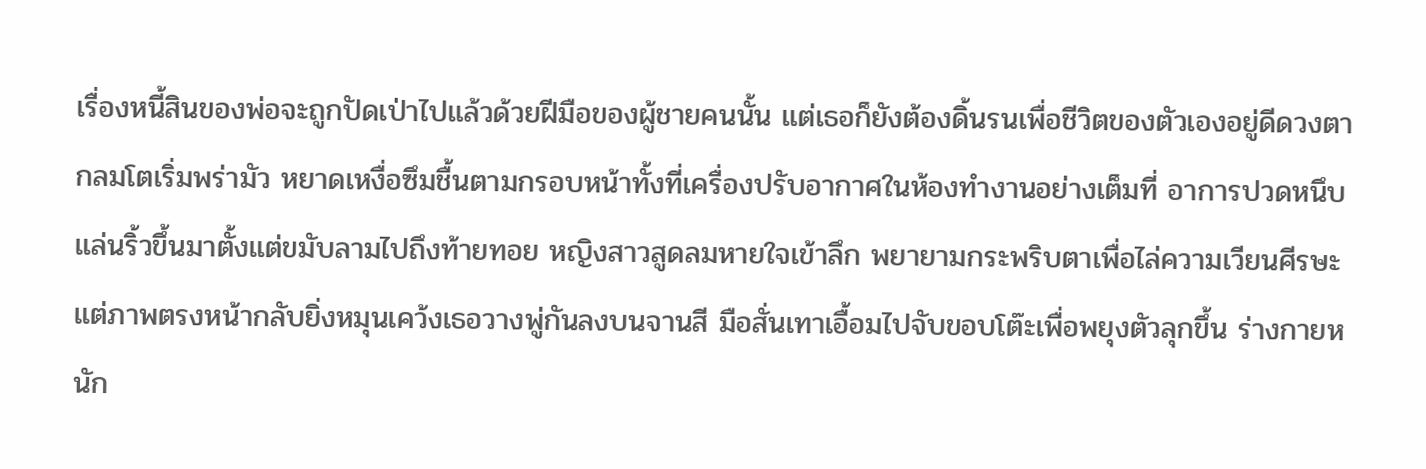เรื่องหนี้สินของพ่อจะถูกปัดเป่าไปแล้วด้วยฝีมือของผู้ชายคนนั้น แต่เธอก็ยังต้องดิ้นรนเพื่อชีวิตของตัวเองอยู่ดีดวงตากลมโตเริ่มพร่ามัว หยาดเหงื่อซึมชื้นตามกรอบหน้าทั้งที่เครื่องปรับอากาศในห้องทำงานอย่างเต็มที่ อาการปวดหนึบแล่นริ้วขึ้นมาตั้งแต่ขมับลามไปถึงท้ายทอย หญิงสาวสูดลมหายใจเข้าลึก พยายามกระพริบตาเพื่อไล่ความเวียนศีรษะ แต่ภาพตรงหน้ากลับยิ่งหมุนเคว้งเธอวางพู่กันลงบนจานสี มือสั่นเทาเอื้อมไปจับขอบโต๊ะเพื่อพยุงตัวลุกขึ้น ร่างกายหนัก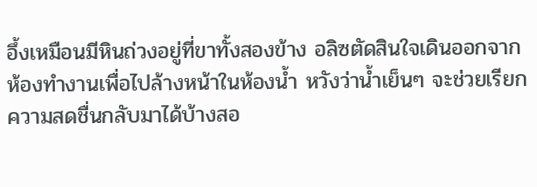อึ้งเหมือนมีหินถ่วงอยู่ที่ขาทั้งสองข้าง อลิซตัดสินใจเดินออกจากห้องทำงานเพื่อไปล้างหน้าในห้องน้ำ หวังว่าน้ำเย็นๆ จะช่วยเรียกความสดชื่นกลับมาได้บ้างสอ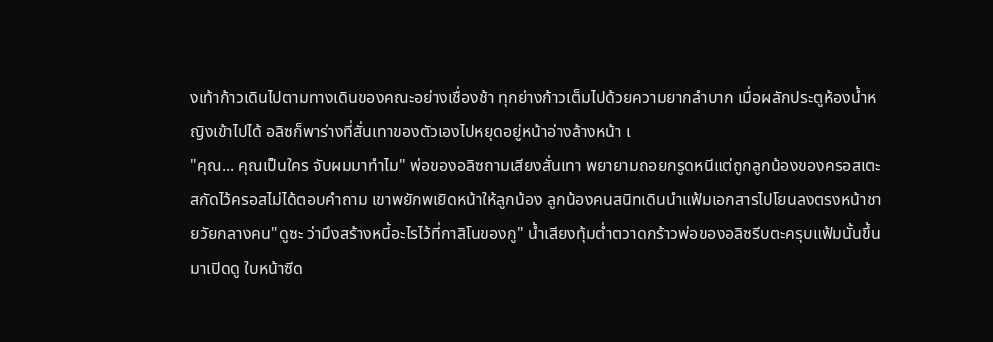งเท้าก้าวเดินไปตามทางเดินของคณะอย่างเชื่องช้า ทุกย่างก้าวเต็มไปด้วยความยากลำบาก เมื่อผลักประตูห้องน้ำหญิงเข้าไปได้ อลิซก็พาร่างที่สั่นเทาของตัวเองไปหยุดอยู่หน้าอ่างล้างหน้า เ
"คุณ... คุณเป็นใคร จับผมมาทำไม" พ่อของอลิซถามเสียงสั่นเทา พยายามถอยกรูดหนีแต่ถูกลูกน้องของครอสเตะสกัดไว้ครอสไม่ได้ตอบคำถาม เขาพยักพเยิดหน้าให้ลูกน้อง ลูกน้องคนสนิทเดินนำแฟ้มเอกสารไปโยนลงตรงหน้าชายวัยกลางคน"ดูซะ ว่ามึงสร้างหนี้อะไรไว้ที่กาสิโนของกู" น้ำเสียงทุ้มต่ำตวาดกร้าวพ่อของอลิซรีบตะครุบแฟ้มนั้นขึ้นมาเปิดดู ใบหน้าซีด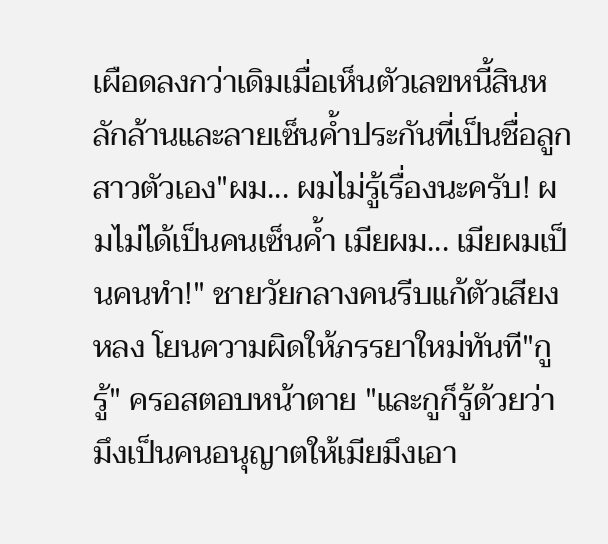เผือดลงกว่าเดิมเมื่อเห็นตัวเลขหนี้สินหลักล้านและลายเซ็นค้ำประกันที่เป็นชื่อลูกสาวตัวเอง"ผม... ผมไม่รู้เรื่องนะครับ! ผมไม่ได้เป็นคนเซ็นค้ำ เมียผม... เมียผมเป็นคนทำ!" ชายวัยกลางคนรีบแก้ตัวเสียงหลง โยนความผิดให้ภรรยาใหม่ทันที"กูรู้" ครอสตอบหน้าตาย "และกูก็รู้ด้วยว่ามึงเป็นคนอนุญาตให้เมียมึงเอา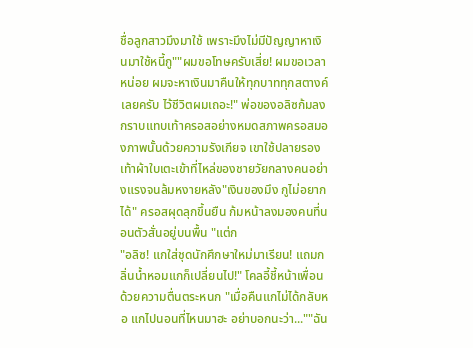ชื่อลูกสาวมึงมาใช้ เพราะมึงไม่มีปัญญาหาเงินมาใช้หนี้กู""ผมขอโทษครับเสี่ย! ผมขอเวลาหน่อย ผมจะหาเงินมาคืนให้ทุกบาททุกสตางค์เลยครับ ไว้ชีวิตผมเถอะ!" พ่อของอลิซก้มลงกราบแทบเท้าครอสอย่างหมดสภาพครอสมองภาพนั้นด้วยความรังเกียจ เขาใช้ปลายรองเท้าผ้าใบเตะเข้าที่ไหล่ของชายวัยกลางคนอย่างแรงจนล้มหงายหลัง"เงินของมึง กูไม่อยากได้" ครอสผุดลุกขึ้นยืน ก้มหน้าลงมองคนที่นอนตัวสั่นอยู่บนพื้น "แต่ก
"อลิซ! แกใส่ชุดนักศึกษาใหม่มาเรียน! แถมกลิ่นน้ำหอมแกก็เปลี่ยนไป!" โคลอี้ชี้หน้าเพื่อนด้วยความตื่นตระหนก "เมื่อคืนแกไม่ได้กลับหอ แกไปนอนที่ไหนมาฮะ อย่าบอกนะว่า...""ฉัน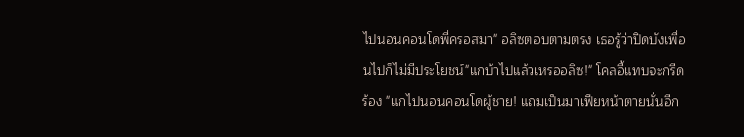ไปนอนคอนโดพี่ครอสมา" อลิซตอบตามตรง เธอรู้ว่าปิดบังเพื่อนไปก็ไม่มีประโยชน์"แกบ้าไปแล้วเหรออลิซ!" โคลอี้แทบจะกรีดร้อง "แกไปนอนคอนโดผู้ชาย! แถมเป็นมาเฟียหน้าตายนั่นอีก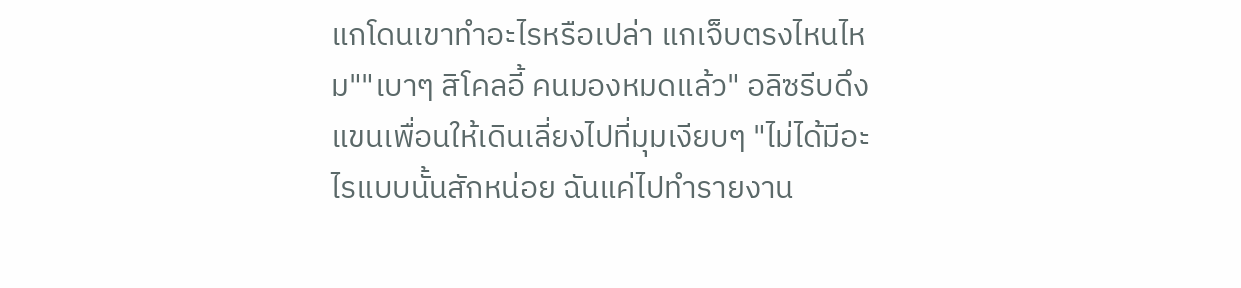แกโดนเขาทำอะไรหรือเปล่า แกเจ็บตรงไหนไหม""เบาๆ สิโคลอี้ คนมองหมดแล้ว" อลิซรีบดึงแขนเพื่อนให้เดินเลี่ยงไปที่มุมเงียบๆ "ไม่ได้มีอะไรแบบนั้นสักหน่อย ฉันแค่ไปทำรายงาน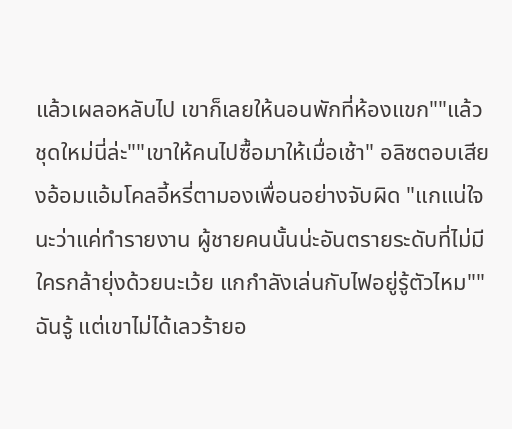แล้วเผลอหลับไป เขาก็เลยให้นอนพักที่ห้องแขก""แล้วชุดใหม่นี่ล่ะ""เขาให้คนไปซื้อมาให้เมื่อเช้า" อลิซตอบเสียงอ้อมแอ้มโคลอี้หรี่ตามองเพื่อนอย่างจับผิด "แกแน่ใจนะว่าแค่ทำรายงาน ผู้ชายคนนั้นน่ะอันตรายระดับที่ไม่มีใครกล้ายุ่งด้วยนะเว้ย แกกำลังเล่นกับไฟอยู่รู้ตัวไหม""ฉันรู้ แต่เขาไม่ได้เลวร้ายอ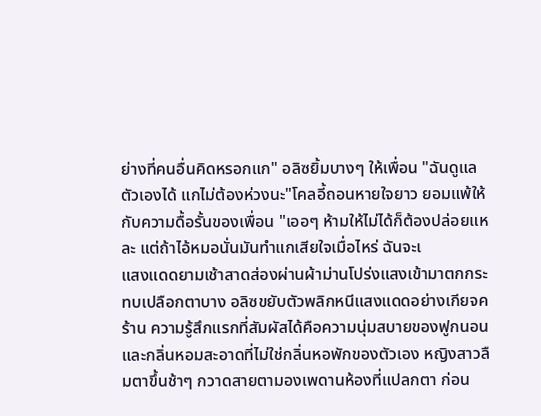ย่างที่คนอื่นคิดหรอกแก" อลิซยิ้มบางๆ ให้เพื่อน "ฉันดูแลตัวเองได้ แกไม่ต้องห่วงนะ"โคลอี้ถอนหายใจยาว ยอมแพ้ให้กับความดื้อรั้นของเพื่อน "เออๆ ห้ามให้ไม่ได้ก็ต้องปล่อยแหละ แต่ถ้าไอ้หมอนั่นมันทำแกเสียใจเมื่อไหร่ ฉันจะเ
แสงแดดยามเช้าสาดส่องผ่านผ้าม่านโปร่งแสงเข้ามาตกกระทบเปลือกตาบาง อลิซขยับตัวพลิกหนีแสงแดดอย่างเกียจคร้าน ความรู้สึกแรกที่สัมผัสได้คือความนุ่มสบายของฟูกนอนและกลิ่นหอมสะอาดที่ไม่ใช่กลิ่นหอพักของตัวเอง หญิงสาวลืมตาขึ้นช้าๆ กวาดสายตามองเพดานห้องที่แปลกตา ก่อน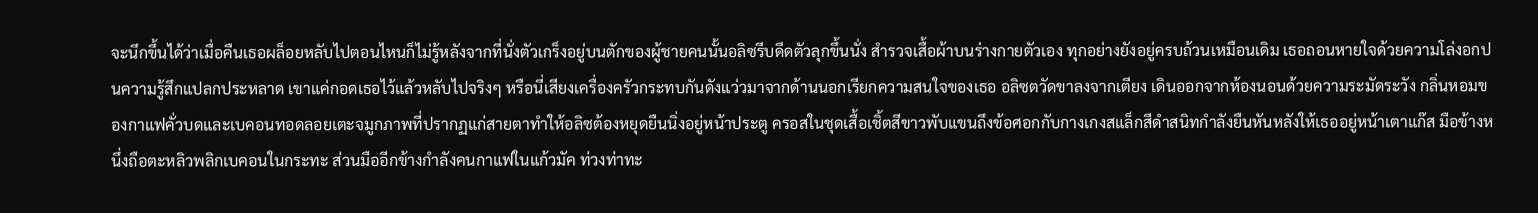จะนึกขึ้นได้ว่าเมื่อคืนเธอผล็อยหลับไปตอนไหนก็ไม่รู้หลังจากที่นั่งตัวเกร็งอยู่บนตักของผู้ชายคนนั้นอลิซรีบดีดตัวลุกขึ้นนั่ง สำรวจเสื้อผ้าบนร่างกายตัวเอง ทุกอย่างยังอยู่ครบถ้วนเหมือนเดิม เธอถอนหายใจด้วยความโล่งอกปนความรู้สึกแปลกประหลาด เขาแค่กอดเธอไว้แล้วหลับไปจริงๆ หรือนี่เสียงเครื่องครัวกระทบกันดังแว่วมาจากด้านนอกเรียกความสนใจของเธอ อลิซตวัดขาลงจากเตียง เดินออกจากห้องนอนด้วยความระมัดระวัง กลิ่นหอมของกาแฟคั่วบดและเบคอนทอดลอยเตะจมูกภาพที่ปรากฏแก่สายตาทำให้อลิซต้องหยุดยืนนิ่งอยู่หน้าประตู ครอสในชุดเสื้อเชิ้ตสีขาวพับแขนถึงข้อศอกกับกางเกงสแล็กสีดำสนิทกำลังยืนหันหลังให้เธออยู่หน้าเตาแก๊ส มือข้างหนึ่งถือตะหลิวพลิกเบคอนในกระทะ ส่วนมืออีกข้างกำลังคนกาแฟในแก้วมัค ท่วงท่าทะ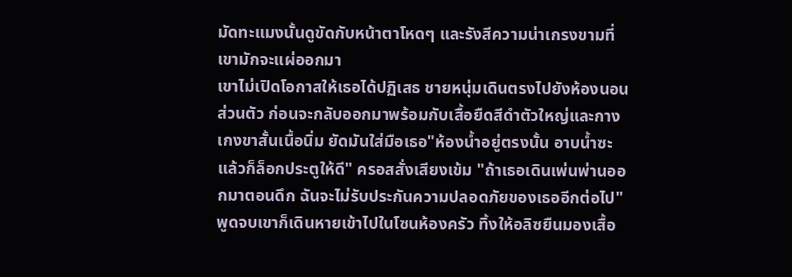มัดทะแมงนั้นดูขัดกับหน้าตาโหดๆ และรังสีความน่าเกรงขามที่เขามักจะแผ่ออกมา
เขาไม่เปิดโอกาสให้เธอได้ปฏิเสธ ชายหนุ่มเดินตรงไปยังห้องนอนส่วนตัว ก่อนจะกลับออกมาพร้อมกับเสื้อยืดสีดำตัวใหญ่และกางเกงขาสั้นเนื้อนิ่ม ยัดมันใส่มือเธอ"ห้องน้ำอยู่ตรงนั้น อาบน้ำซะ แล้วก็ล็อกประตูให้ดี" ครอสสั่งเสียงเข้ม "ถ้าเธอเดินเพ่นพ่านออกมาตอนดึก ฉันจะไม่รับประกันความปลอดภัยของเธออีกต่อไป"พูดจบเขาก็เดินหายเข้าไปในโซนห้องครัว ทิ้งให้อลิซยืนมองเสื้อ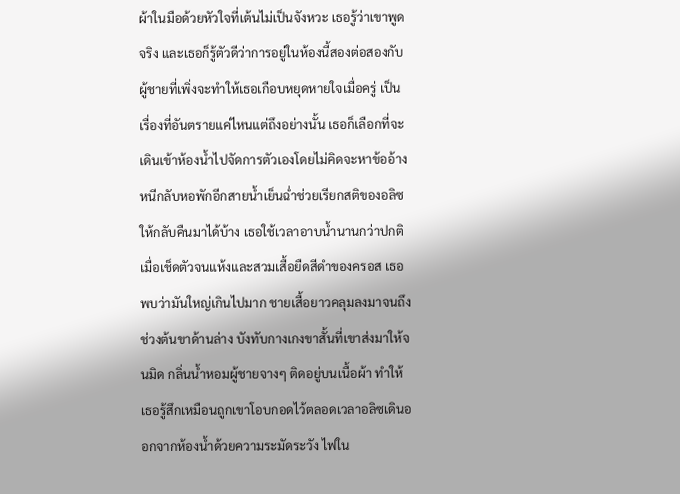ผ้าในมือด้วยหัวใจที่เต้นไม่เป็นจังหวะ เธอรู้ว่าเขาพูดจริง และเธอก็รู้ตัวดีว่าการอยู่ในห้องนี้สองต่อสองกับผู้ชายที่เพิ่งจะทำให้เธอเกือบหยุดหายใจเมื่อครู่ เป็นเรื่องที่อันตรายแค่ไหนแต่ถึงอย่างนั้น เธอก็เลือกที่จะเดินเข้าห้องน้ำไปจัดการตัวเองโดยไม่คิดจะหาข้ออ้างหนีกลับหอพักอีกสายน้ำเย็นฉ่ำช่วยเรียกสติของอลิซให้กลับคืนมาได้บ้าง เธอใช้เวลาอาบน้ำนานกว่าปกติ เมื่อเช็ดตัวจนแห้งและสวมเสื้อยืดสีดำของครอส เธอพบว่ามันใหญ่เกินไปมาก ชายเสื้อยาวคลุมลงมาจนถึงช่วงต้นขาด้านล่าง บังทับกางเกงขาสั้นที่เขาส่งมาให้จนมิด กลิ่นน้ำหอมผู้ชายจางๆ ติดอยู่บนเนื้อผ้า ทำให้เธอรู้สึกเหมือนถูกเขาโอบกอดไว้ตลอดเวลาอลิซเดินออกจากห้องน้ำด้วยความระมัดระวัง ไฟใน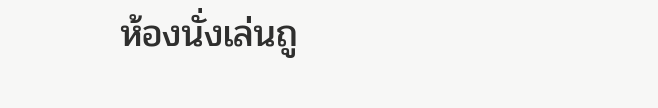ห้องนั่งเล่นถู